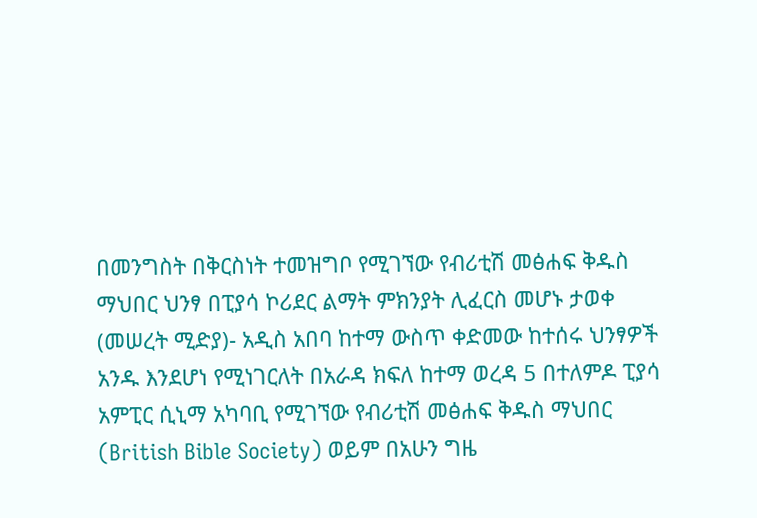በመንግስት በቅርስነት ተመዝግቦ የሚገኘው የብሪቲሽ መፅሐፍ ቅዱስ ማህበር ህንፃ በፒያሳ ኮሪደር ልማት ምክንያት ሊፈርስ መሆኑ ታወቀ
(መሠረት ሚድያ)- አዲስ አበባ ከተማ ውስጥ ቀድመው ከተሰሩ ህንፃዎች አንዱ እንደሆነ የሚነገርለት በአራዳ ክፍለ ከተማ ወረዳ 5 በተለምዶ ፒያሳ አምፒር ሲኒማ አካባቢ የሚገኘው የብሪቲሽ መፅሐፍ ቅዱስ ማህበር (British Bible Society) ወይም በአሁን ግዜ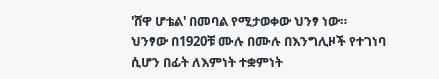'ሸዋ ሆቴል' በመባል የሚታወቀው ህንፃ ነው።
ህንፃው በ1920ቹ ሙሉ በሙሉ በእንግሊዞች የተገነባ ሲሆን በፊት ለእምነት ተቋምነት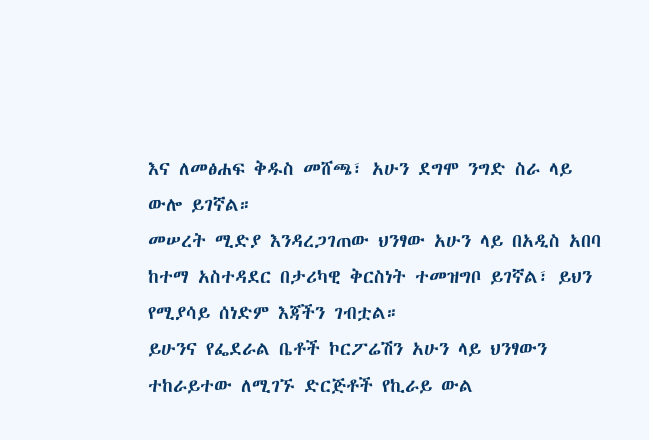እና ለመፅሐፍ ቅዱስ መሸጫ፣ አሁን ደግሞ ንግድ ስራ ላይ ውሎ ይገኛል።
መሠረት ሚድያ እንዳረጋገጠው ህንፃው አሁን ላይ በአዲስ አበባ ከተማ አስተዳደር በታሪካዊ ቅርስነት ተመዝግቦ ይገኛል፣ ይህን የሚያሳይ ሰነድም እጃችን ገብቷል።
ይሁንና የፌደራል ቤቶች ኮርፖሬሽን አሁን ላይ ህንፃውን ተከራይተው ለሚገኙ ድርጅቶች የኪራይ ውል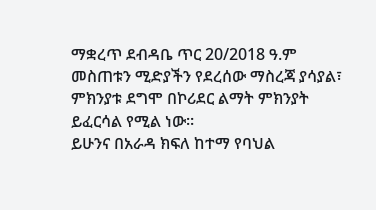ማቋረጥ ደብዳቤ ጥር 20/2018 ዓ.ም መስጠቱን ሚድያችን የደረሰው ማስረጃ ያሳያል፣ ምክንያቱ ደግሞ በኮሪደር ልማት ምክንያት ይፈርሳል የሚል ነው።
ይሁንና በአራዳ ክፍለ ከተማ የባህል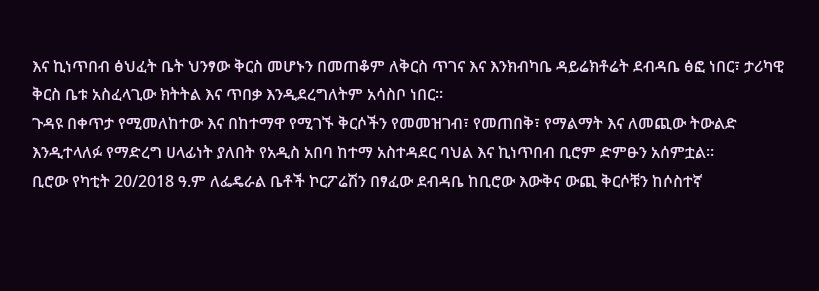እና ኪነጥበብ ፅህፈት ቤት ህንፃው ቅርስ መሆኑን በመጠቆም ለቅርስ ጥገና እና እንክብካቤ ዳይሬክቶሬት ደብዳቤ ፅፎ ነበር፣ ታሪካዊ ቅርስ ቤቱ አስፈላጊው ክትትል እና ጥበቃ እንዲደረግለትም አሳስቦ ነበር።
ጉዳዩ በቀጥታ የሚመለከተው እና በከተማዋ የሚገኙ ቅርሶችን የመመዝገብ፣ የመጠበቅ፣ የማልማት እና ለመጪው ትውልድ እንዲተላለፉ የማድረግ ሀላፊነት ያለበት የአዲስ አበባ ከተማ አስተዳደር ባህል እና ኪነጥበብ ቢሮም ድምፁን አሰምቷል።
ቢሮው የካቲት 20/2018 ዓ.ም ለፌዴራል ቤቶች ኮርፖሬሽን በፃፈው ደብዳቤ ከቢሮው እውቅና ውጪ ቅርሶቹን ከሶስተኛ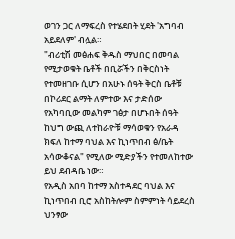ወገን ጋር ለማፍረስ የተሄደበት ሂደት 'አግባብ አይደለም' ብሏል።
"ብሪቲሽ መፅሐፍ ቅዱስ ማህበር በመባል የሚታወቁት ቤቶች በቢሯችን በቅርስነት የተመዘገቡ ሲሆን በአሁኑ ሰዓት ቅርስ ቤቶቹ በኮሪደር ልማት ለምተው እና ታድሰው የአካባቢው መልካም ገፅታ በሆኑበት ሰዓት ከህግ ውጪ ለተከራዮቹ ማሳወቁን የአራዳ ክፍለ ከተማ ባህል እና ኪነጥበብ ፅ/ቤት አሳውቆናል" የሚለው ሚድያችን የተመለከተው ይህ ደብዳቤ ነው።
የአዲስ አበባ ከተማ አስተዳደር ባህል እና ኪነጥበብ ቢሮ አስከትሎም ስምምነት ሳይደረስ ህንፃው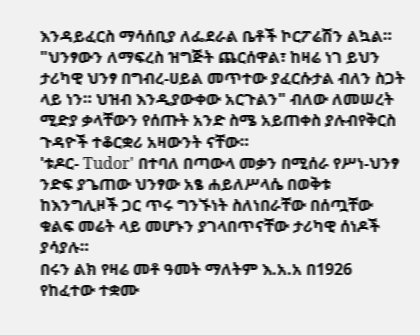እንዳይፈርስ ማሳሰቢያ ለፌደራል ቤቶች ኮርፖሬሽን ልኳል።
"ህንፃውን ለማፍረስ ዝግጅት ጨርሰዋል፣ ከዛሬ ነገ ይህን ታሪካዊ ህንፃ በግብረ-ሀይል መጥተው ያፈርሱታል ብለን ስጋት ላይ ነን። ህዝብ እንዲያውቀው አርጉልን" ብለው ለመሠረት ሚድያ ቃላቸውን የሰጡት አንድ ስሜ አይጠቀስ ያሉብየቅርስ ጉዳዮች ተቆርቋሪ አዛውንት ናቸው።
'ቱዶር- Tudor' በተባለ በጣውላ መቃን በሚሰራ የሥነ-ህንፃ ንድፍ ያጌጠው ህንፃው አፄ ሐይለሥላሴ በወቅቱ ከእንግሊዞች ጋር ጥሩ ግንኙነት ስለነበራቸው በሰጧቸው ቁልፍ መሬት ላይ መሆኑን ያገላበጥናቸው ታሪካዊ ሰነዶች ያሳያሉ።
በሩን ልክ የዛሬ መቶ ዓመት ማለትም እ.አ.አ በ1926 የከፈተው ተቋሙ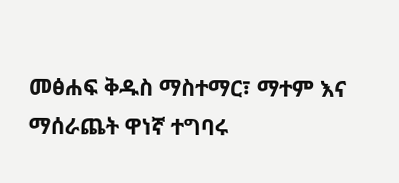መፅሐፍ ቅዱስ ማስተማር፣ ማተም እና ማሰራጨት ዋነኛ ተግባሩ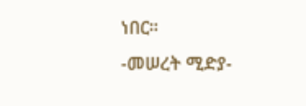ነበር።
-መሠረት ሚድያ-